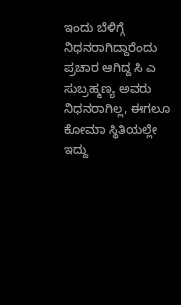ಇಂದು ಬೆಳಿಗ್ಗೆ ನಿಧನರಾಗಿದ್ದಾರೆಂದು ಪ್ರಚಾರ ಆಗಿದ್ದ ಸಿ ಎ ಸುಬ್ರಹ್ಮಣ್ಯ ಅವರು ನಿಧನರಾಗಿಲ್ಲ, ಈಗಲೂ ಕೋಮಾ ಸ್ಥಿತಿಯಲ್ಲೇ ಇದ್ದು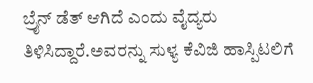ಬ್ರೈನ್ ಡೆತ್ ಆಗಿದೆ ಎಂದು ವೈದ್ಯರು ತಿಳಿಸಿದ್ದಾರೆ.ಅವರನ್ನು ಸುಳ್ಯ ಕೆವಿಜಿ ಹಾಸ್ಪಿಟಲಿಗೆ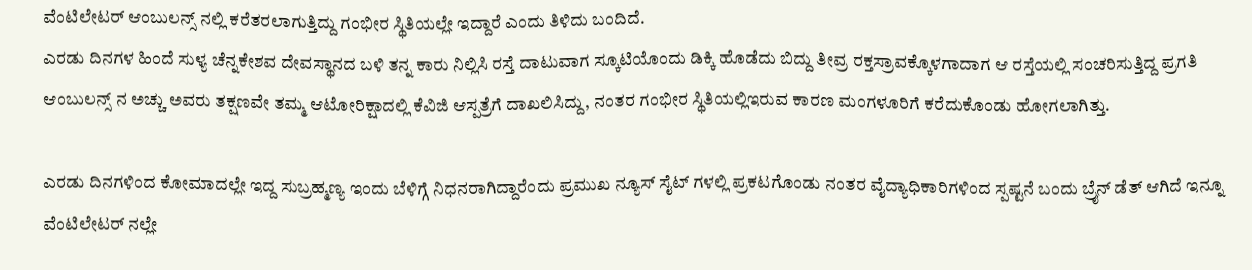ವೆಂಟಿಲೇಟರ್ ಆಂಬುಲನ್ಸ್ ನಲ್ಲಿ ಕರೆತರಲಾಗುತ್ತಿದ್ದು ಗಂಭೀರ ಸ್ಥಿತಿಯಲ್ಲೇ ಇದ್ದಾರೆ ಎಂದು ತಿಳಿದು ಬಂದಿದೆ.
ಎರಡು ದಿನಗಳ ಹಿಂದೆ ಸುಳ್ಯ ಚೆನ್ನಕೇಶವ ದೇವಸ್ಥಾನದ ಬಳಿ ತನ್ನ ಕಾರು ನಿಲ್ಲಿಸಿ ರಸ್ತೆ ದಾಟುವಾಗ ಸ್ಕೂಟಿಯೊಂದು ಡಿಕ್ಕಿ ಹೊಡೆದು ಬಿದ್ದು ತೀವ್ರ ರಕ್ತಸ್ರಾವಕ್ಕೊಳಗಾದಾಗ ಆ ರಸ್ತೆಯಲ್ಲಿ ಸಂಚರಿಸುತ್ತಿದ್ದ ಪ್ರಗತಿ ಆಂಬುಲನ್ಸ್ ನ ಅಚ್ಚು ಅವರು ತಕ್ಷಣವೇ ತಮ್ಮ ಆಟೋರಿಕ್ಷಾದಲ್ಲಿ ಕೆವಿಜಿ ಆಸ್ಪತ್ರೆಗೆ ದಾಖಲಿಸಿದ್ದು, ನಂತರ ಗಂಭೀರ ಸ್ಥಿತಿಯಲ್ಲಿಇರುವ ಕಾರಣ ಮಂಗಳೂರಿಗೆ ಕರೆದುಕೊಂಡು ಹೋಗಲಾಗಿತ್ತು.

ಎರಡು ದಿನಗಳಿಂದ ಕೋಮಾದಲ್ಲೇ ಇದ್ದ ಸುಬ್ರಹ್ಮಣ್ಯ ಇಂದು ಬೆಳಿಗ್ಗೆ ನಿಧನರಾಗಿದ್ದಾರೆಂದು ಪ್ರಮುಖ ನ್ಯೂಸ್ ಸೈಟ್ ಗಳಲ್ಲಿ ಪ್ರಕಟಗೊಂಡು ನಂತರ ವೈದ್ಯಾಧಿಕಾರಿಗಳಿಂದ ಸ್ಪಷ್ಟನೆ ಬಂದು ಬ್ರೈನ್ ಡೆತ್ ಆಗಿದೆ ಇನ್ನೂ ವೆಂಟಿಲೇಟರ್ ನಲ್ಲೇ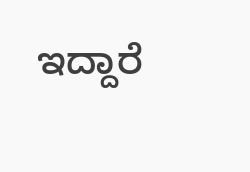ಇದ್ದಾರೆ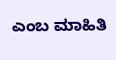ಎಂಬ ಮಾಹಿತಿ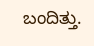ಬಂದಿತ್ತು.